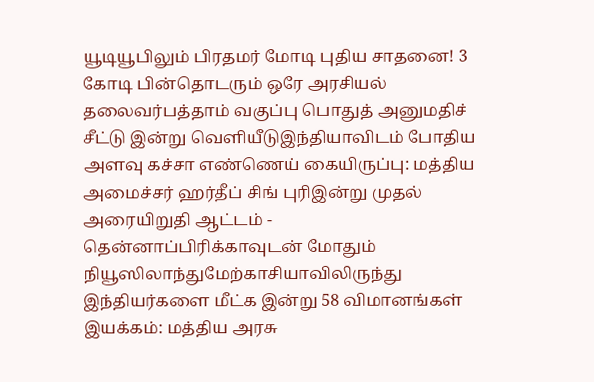யூடியூபிலும் பிரதமர் மோடி புதிய சாதனை! 3 கோடி பின்தொடரும் ஒரே அரசியல் தலைவர்பத்தாம் வகுப்பு பொதுத் அனுமதிச் சீட்டு இன்று வெளியீடுஇந்தியாவிடம் போதிய அளவு கச்சா எண்ணெய் கையிருப்பு: மத்திய அமைச்சர் ஹர்தீப் சிங் புரிஇன்று முதல் அரையிறுதி ஆட்டம் - தென்னாப்பிரிக்காவுடன் மோதும் நியூஸிலாந்துமேற்காசியாவிலிருந்து இந்தியர்களை மீட்க இன்று 58 விமானங்கள் இயக்கம்: மத்திய அரசு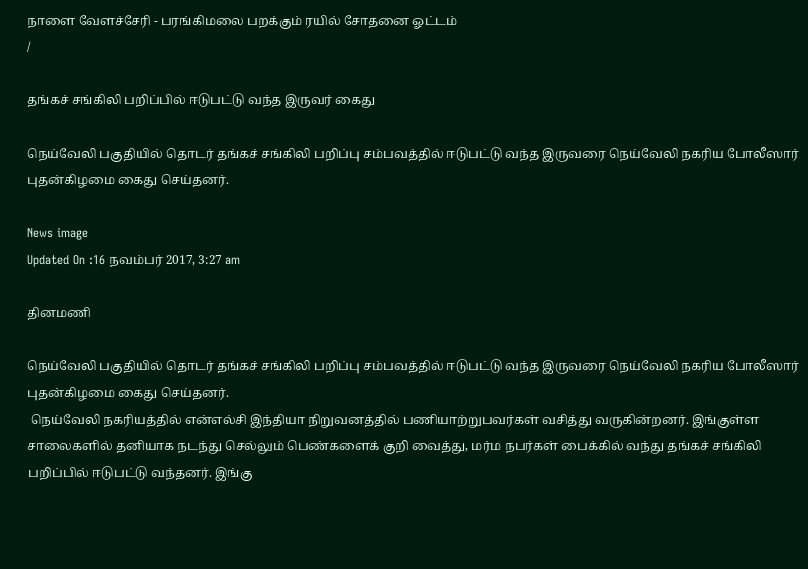நாளை வேளச்சேரி - பரங்கிமலை பறக்கும் ரயில் சோதனை ஓட்டம்
/

தங்கச் சங்கிலி பறிப்பில் ஈடுபட்டு வந்த இருவர் கைது

நெய்வேலி பகுதியில் தொடர் தங்கச் சங்கிலி பறிப்பு சம்பவத்தில் ஈடுபட்டு வந்த இருவரை நெய்வேலி நகரிய போலீஸார் புதன்கிழமை கைது செய்தனர்.

News image
Updated On :16 நவம்பர் 2017, 3:27 am

தினமணி

நெய்வேலி பகுதியில் தொடர் தங்கச் சங்கிலி பறிப்பு சம்பவத்தில் ஈடுபட்டு வந்த இருவரை நெய்வேலி நகரிய போலீஸார் புதன்கிழமை கைது செய்தனர்.
 நெய்வேலி நகரியத்தில் என்எல்சி இந்தியா நிறுவனத்தில் பணியாற்றுபவர்கள் வசித்து வருகின்றனர். இங்குள்ள சாலைகளில் தனியாக நடந்து செல்லும் பெண்களைக் குறி வைத்து, மர்ம நபர்கள் பைக்கில் வந்து தங்கச் சங்கிலி பறிப்பில் ஈடுபட்டு வந்தனர். இங்கு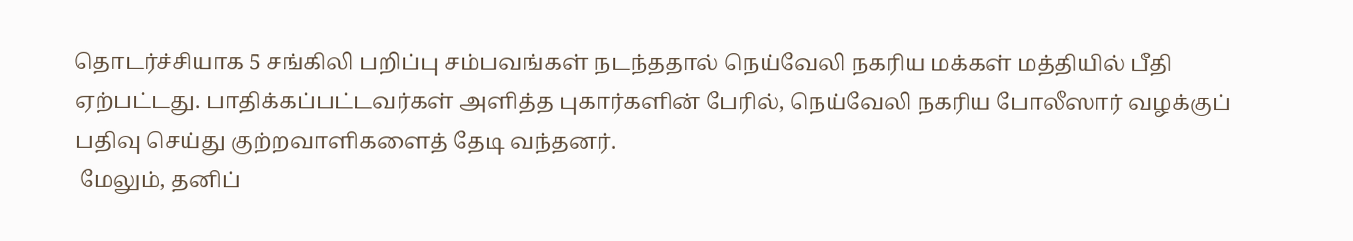தொடர்ச்சியாக 5 சங்கிலி பறிப்பு சம்பவங்கள் நடந்ததால் நெய்வேலி நகரிய மக்கள் மத்தியில் பீதி ஏற்பட்டது. பாதிக்கப்பட்டவர்கள் அளித்த புகார்களின் பேரில், நெய்வேலி நகரிய போலீஸார் வழக்குப் பதிவு செய்து குற்றவாளிகளைத் தேடி வந்தனர்.
 மேலும், தனிப்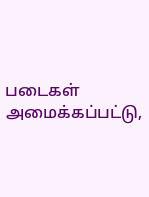படைகள் அமைக்கப்பட்டு,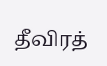தீவிரத்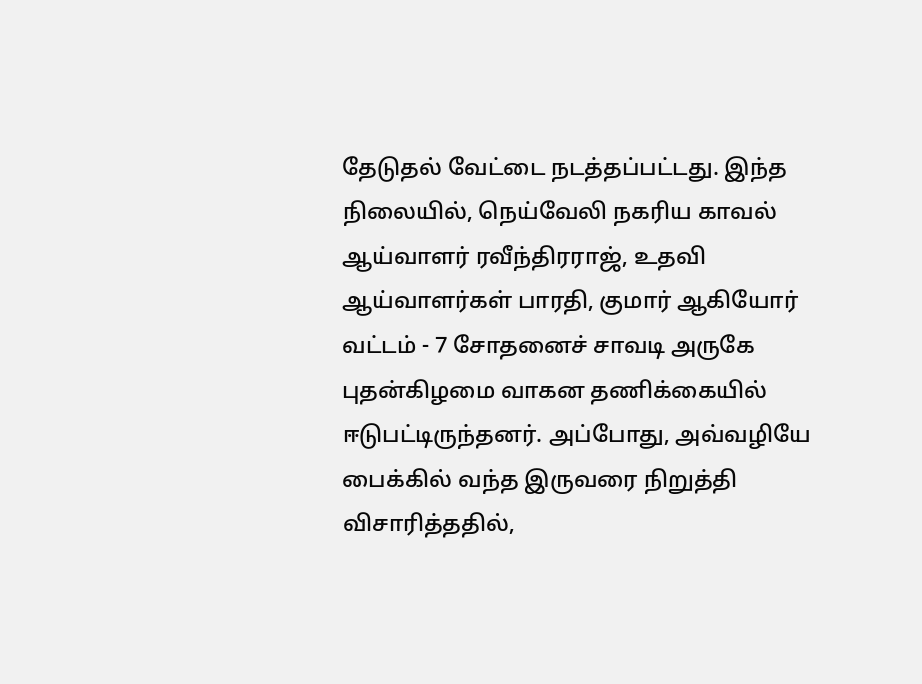தேடுதல் வேட்டை நடத்தப்பட்டது. இந்த நிலையில், நெய்வேலி நகரிய காவல் ஆய்வாளர் ரவீந்திரராஜ், உதவி ஆய்வாளர்கள் பாரதி, குமார் ஆகியோர் வட்டம் - 7 சோதனைச் சாவடி அருகே புதன்கிழமை வாகன தணிக்கையில் ஈடுபட்டிருந்தனர். அப்போது, அவ்வழியே பைக்கில் வந்த இருவரை நிறுத்தி விசாரித்ததில்,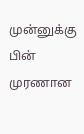முன்னுக்கு பின் முரணான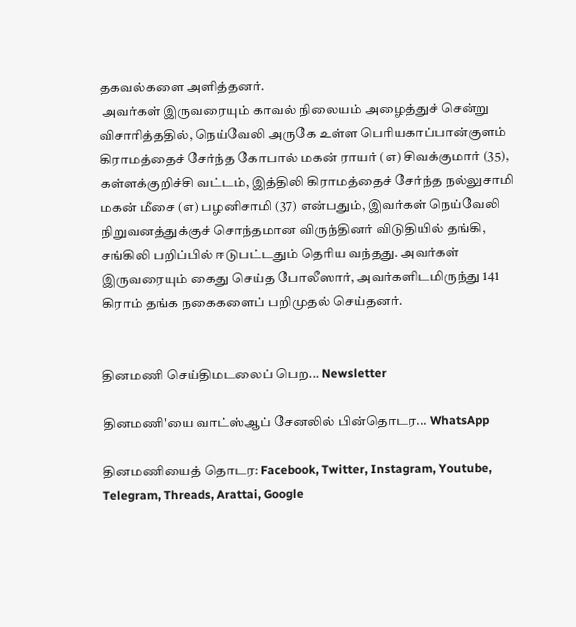தகவல்களை அளித்தனர்.
 அவர்கள் இருவரையும் காவல் நிலையம் அழைத்துச் சென்று விசாரித்ததில், நெய்வேலி அருகே உள்ள பெரியகாப்பான்குளம் கிராமத்தைச் சேர்ந்த கோபால் மகன் ராயர் (எ) சிவக்குமார் (35), கள்ளக்குறிச்சி வட்டம், இத்திலி கிராமத்தைச் சேர்ந்த நல்லுசாமி மகன் மீசை (எ) பழனிசாமி (37) என்பதும், இவர்கள் நெய்வேலி நிறுவனத்துக்குச் சொந்தமான விருந்தினர் விடுதியில் தங்கி, சங்கிலி பறிப்பில் ஈடுபட்டதும் தெரிய வந்தது. அவர்கள் இருவரையும் கைது செய்த போலீஸார், அவர்களிடமிருந்து 141 கிராம் தங்க நகைகளைப் பறிமுதல் செய்தனர்.


தினமணி செய்திமடலைப் பெற... Newsletter

தினமணி'யை வாட்ஸ்ஆப் சேனலில் பின்தொடர... WhatsApp

தினமணியைத் தொடர: Facebook, Twitter, Instagram, Youtube, Telegram, Threads, Arattai, Google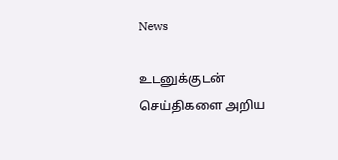News

உடனுக்குடன் செய்திகளை அறிய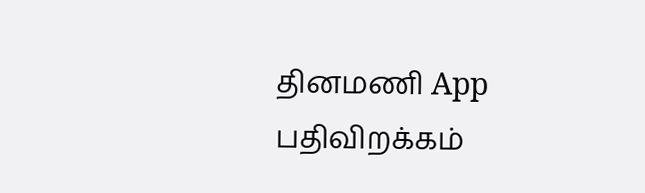தினமணி App பதிவிறக்கம்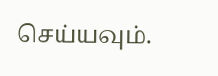செய்யவும்.